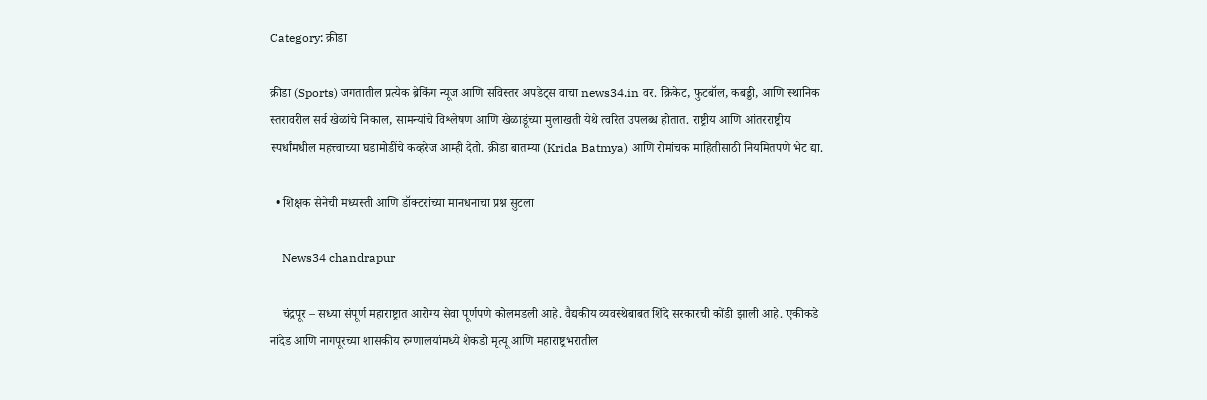Category: क्रीडा

क्रीडा (Sports) जगतातील प्रत्येक ब्रेकिंग न्यूज आणि सविस्तर अपडेट्स वाचा news34.in वर. क्रिकेट, फुटबॉल, कबड्डी, आणि स्थानिक स्तरावरील सर्व खेळांचे निकाल, सामन्यांचे विश्लेषण आणि खेळाडूंच्या मुलाखती येथे त्वरित उपलब्ध होतात. राष्ट्रीय आणि आंतरराष्ट्रीय स्पर्धांमधील महत्त्वाच्या घडामोडींचे कव्हरेज आम्ही देतो. क्रीडा बातम्या (Krida Batmya) आणि रोमांचक माहितीसाठी नियमितपणे भेट द्या.

  • शिक्षक सेनेची मध्यस्ती आणि डॉक्टरांच्या मानधनाचा प्रश्न सुटला

    News34 chandrapur

    चंद्रपूर – सध्या संपूर्ण महाराष्ट्रात आरोग्य सेवा पूर्णपणे कोलमडली आहे. वैद्यकीय व्यवस्थेबाबत शिंदे सरकारची कोंडी झाली आहे. एकीकडे नांदेड आणि नागपूरच्या शासकीय रुग्णालयांमध्ये शेकडो मृत्यू आणि महाराष्ट्रभरातील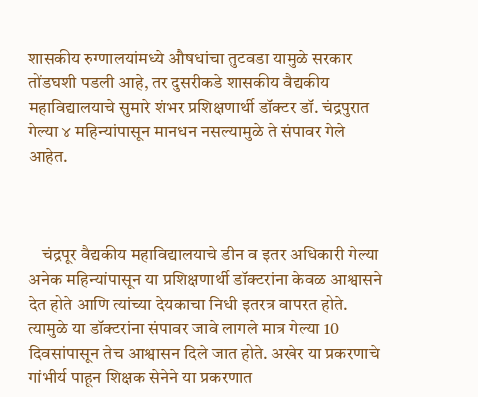शासकीय रुग्णालयांमध्ये औषधांचा तुटवडा यामुळे सरकार तोंडघशी पडली आहे, तर दुसरीकडे शासकीय वैद्यकीय महाविद्यालयाचे सुमारे शंभर प्रशिक्षणार्थी डॉक्टर डॉ. चंद्रपुरात गेल्या ४ महिन्यांपासून मानधन नसल्यामुळे ते संपावर गेले आहेत.



    चंद्रपूर वैद्यकीय महाविद्यालयाचे डीन व इतर अधिकारी गेल्या अनेक महिन्यांपासून या प्रशिक्षणार्थी डॉक्टरांना केवळ आश्वासने देत होते आणि त्यांच्या देयकाचा निधी इतरत्र वापरत होते. त्यामुळे या डॉक्टरांना संपावर जावे लागले मात्र गेल्या 10 दिवसांपासून तेच आश्वासन दिले जात होते. अखेर या प्रकरणाचे गांभीर्य पाहून शिक्षक सेनेने या प्रकरणात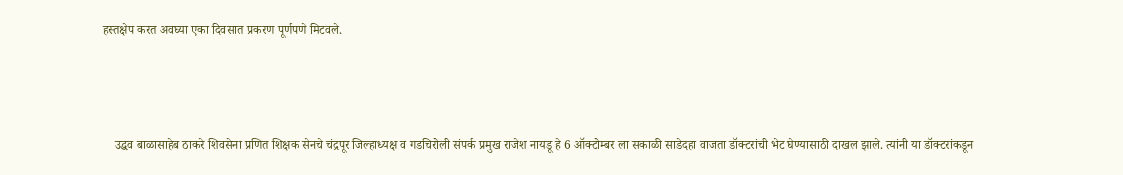हस्तक्षेप करत अवघ्या एका दिवसात प्रकरण पूर्णपणे मिटवले.



    उद्धव बाळासाहेब ठाकरे शिवसेना प्रणित शिक्षक सेनचे चंद्रपूर जिल्हाध्यक्ष व गडचिरोली संपर्क प्रमुख राजेश नायडू हे 6 ऑक्टोम्बर ला सकाळी साडेदहा वाजता डॉक्टरांची भेट घेण्यासाठी दाखल झाले. त्यांनी या डॉक्टरांकडून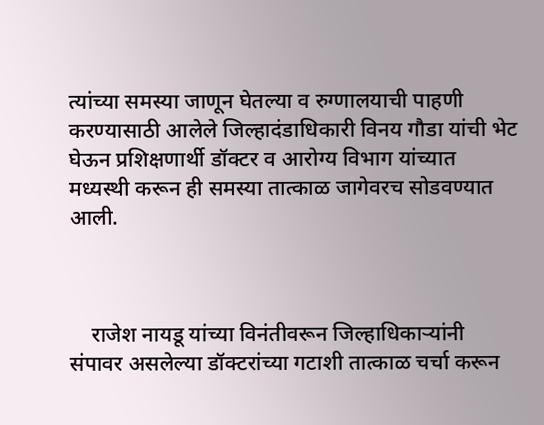त्यांच्या समस्या जाणून घेतल्या व रुग्णालयाची पाहणी करण्यासाठी आलेले जिल्हादंडाधिकारी विनय गौडा यांची भेट घेऊन प्रशिक्षणार्थी डॉक्टर व आरोग्य विभाग यांच्यात मध्यस्थी करून ही समस्या तात्काळ जागेवरच सोडवण्यात आली.



    राजेश नायडू यांच्या विनंतीवरून जिल्हाधिकाऱ्यांनी संपावर असलेल्या डॉक्टरांच्या गटाशी तात्काळ चर्चा करून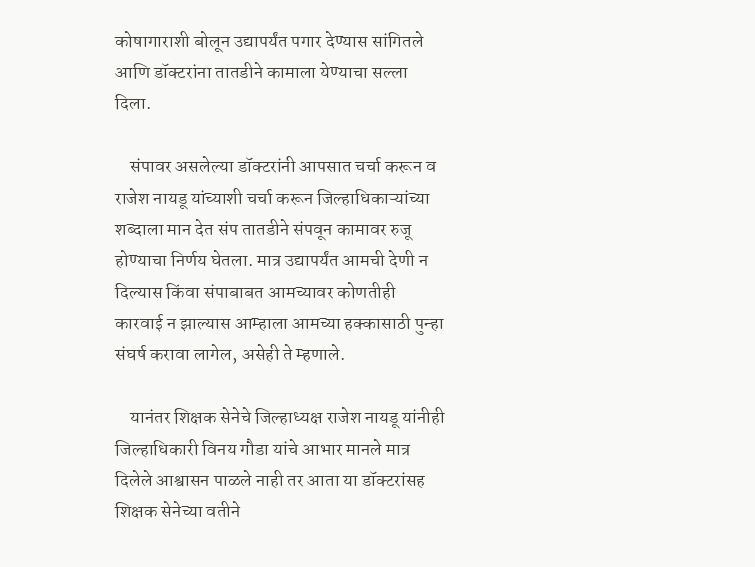कोषागाराशी बोलून उद्यापर्यंत पगार देण्यास सांगितले आणि डॉक्टरांना तातडीने कामाला येण्याचा सल्ला दिला.

    संपावर असलेल्या डॉक्टरांनी आपसात चर्चा करून व राजेश नायडू यांच्याशी चर्चा करून जिल्हाधिकाऱ्यांच्या शब्दाला मान देत संप तातडीने संपवून कामावर रुजू होण्याचा निर्णय घेतला. मात्र उद्यापर्यंत आमची देणी न दिल्यास किंवा संपाबाबत आमच्यावर कोणतीही कारवाई न झाल्यास आम्हाला आमच्या हक्कासाठी पुन्हा संघर्ष करावा लागेल, असेही ते म्हणाले.

    यानंतर शिक्षक सेनेचे जिल्हाध्यक्ष राजेश नायडू यांनीही जिल्हाधिकारी विनय गौडा यांचे आभार मानले मात्र दिलेले आश्वासन पाळले नाही तर आता या डॉक्टरांसह शिक्षक सेनेच्या वतीने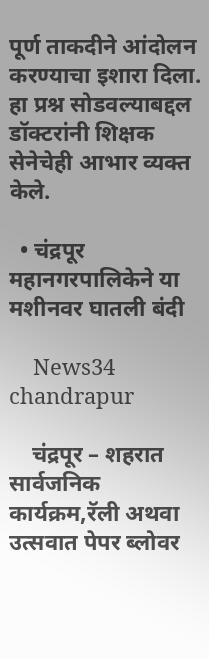पूर्ण ताकदीने आंदोलन करण्याचा इशारा दिला. हा प्रश्न सोडवल्याबद्दल डॉक्टरांनी शिक्षक सेनेचेही आभार व्यक्त केले.

  • चंद्रपूर महानगरपालिकेने या मशीनवर घातली बंदी

    News34 chandrapur

    चंद्रपूर – शहरात सार्वजनिक कार्यक्रम,रॅली अथवा उत्सवात पेपर ब्लोवर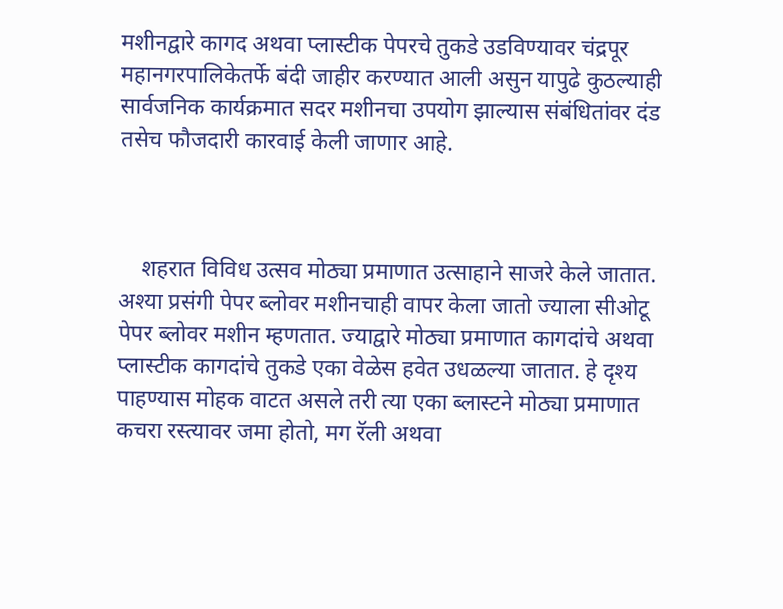मशीनद्वारे कागद अथवा प्लास्टीक पेपरचे तुकडे उडविण्यावर चंद्रपूर महानगरपालिकेतर्फे बंदी जाहीर करण्यात आली असुन यापुढे कुठल्याही सार्वजनिक कार्यक्रमात सदर मशीनचा उपयोग झाल्यास संबंधितांवर दंड तसेच फौजदारी कारवाई केली जाणार आहे.



    शहरात विविध उत्सव मोठ्या प्रमाणात उत्साहाने साजरे केले जातात. अश्या प्रसंगी पेपर ब्लोवर मशीनचाही वापर केला जातो ज्याला सीओटू पेपर ब्लोवर मशीन म्हणतात. ज्याद्वारे मोठ्या प्रमाणात कागदांचे अथवा प्लास्टीक कागदांचे तुकडे एका वेळेस हवेत उधळल्या जातात. हे दृश्य पाहण्यास मोहक वाटत असले तरी त्या एका ब्लास्टने मोठ्या प्रमाणात कचरा रस्त्यावर जमा होतो, मग रॅली अथवा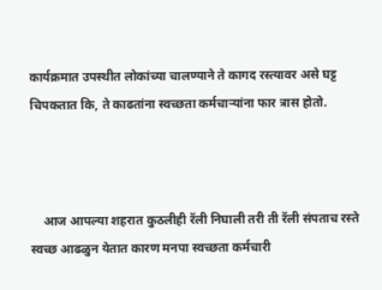कार्यक्रमात उपस्थीत लोकांच्या चालण्याने ते कागद रस्त्यावर असे घट्ट चिपकतात कि, ते काढतांना स्वच्छता कर्मचाऱ्यांना फार त्रास होतो.



    आज आपल्या शहरात कुठलीही रॅली निघाली तरी ती रॅली संपताच रस्ते स्वच्छ आढळुन येतात कारण मनपा स्वच्छता कर्मचारी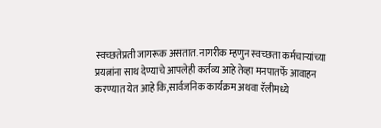स्वच्छतेप्रती जागरूक असतात. नागरीक म्हणुन स्वच्छता कर्मचाऱ्यांच्या प्रयत्नांना साथ देण्याचे आपलेही कर्तव्य आहे तेव्हा मनपातर्फे आवाहन करण्यात येत आहे कि,सार्वजनिक कार्यक्रम अथवा रॅलीमध्ये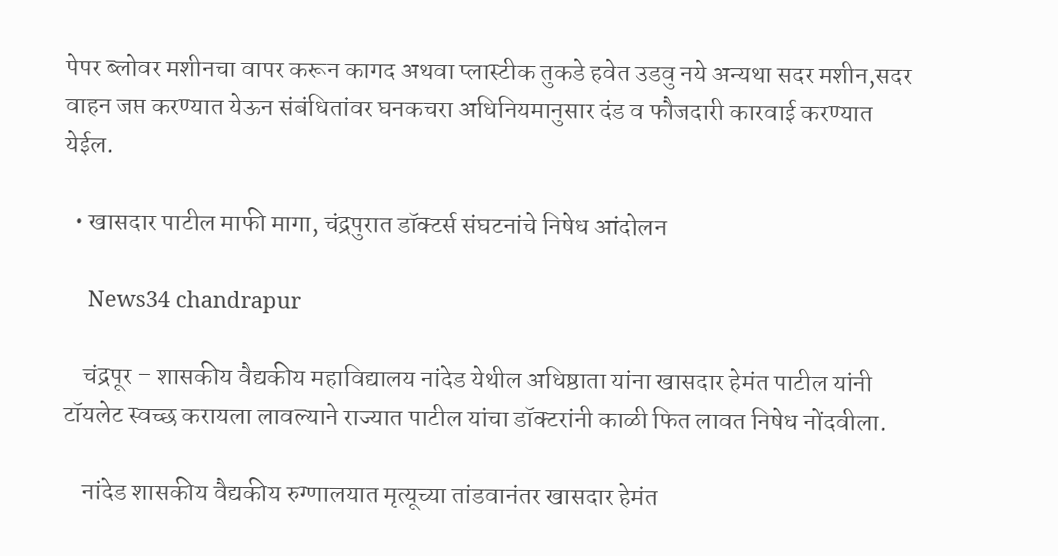पेपर ब्लोवर मशीनचा वापर करून कागद अथवा प्लास्टीक तुकडे हवेत उडवु नये अन्यथा सदर मशीन,सदर वाहन जप्त करण्यात येऊन संबंधितांवर घनकचरा अधिनियमानुसार दंड व फौजदारी कारवाई करण्यात येईल.

  • खासदार पाटील माफी मागा, चंद्रपुरात डॉक्टर्स संघटनांचे निषेध आंदोलन

    News34 chandrapur

    चंद्रपूर – शासकीय वैद्यकीय महाविद्यालय नांदेड येथील अधिष्ठाता यांना खासदार हेमंत पाटील यांनी टॉयलेट स्वच्छ करायला लावल्याने राज्यात पाटील यांचा डॉक्टरांनी काळी फित लावत निषेध नोंदवीला.

    नांदेड शासकीय वैद्यकीय रुग्णालयात मृत्यूच्या तांडवानंतर खासदार हेमंत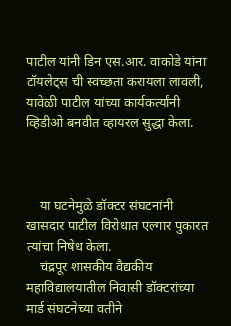पाटील यांनी डिन एस.आर. वाकोडे यांना टॉयलेट्स ची स्वच्छता करायला लावली, यावेळी पाटील यांच्या कार्यकर्त्यांनी व्हिडीओ बनवीत व्हायरल सुद्धा केला.



    या घटनेमुळे डॉक्टर संघटनांनी खासदार पाटील विरोधात एल्गार पुकारत त्यांचा निषेध केला.
    चंद्रपूर शासकीय वैद्यकीय महाविद्यालयातील निवासी डॉक्टरांच्या मार्ड संघटनेच्या वतीने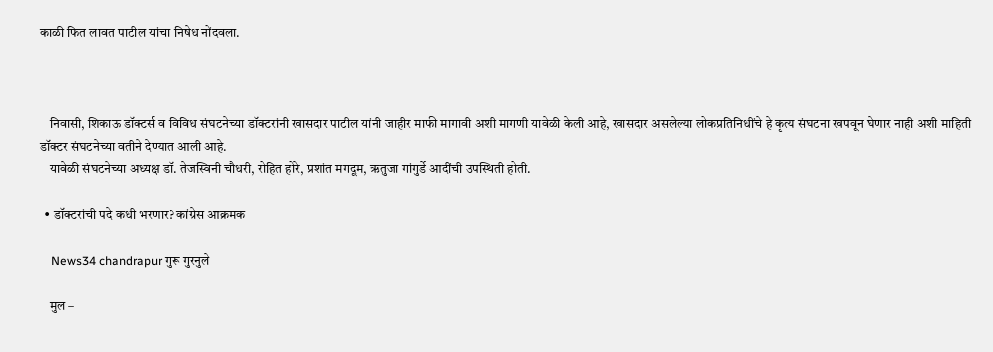काळी फित लावत पाटील यांचा निषेध नोंदवला.



    निवासी, शिकाऊ डॉक्टर्स व विविध संघटनेच्या डॉक्टरांनी खासदार पाटील यांनी जाहीर माफी मागावी अशी मागणी यावेळी केली आहे, खासदार असलेल्या लोकप्रतिनिधींचे हे कृत्य संघटना खपवून घेणार नाही अशी माहिती डॉक्टर संघटनेच्या वतीने देण्यात आली आहे.
    यावेळी संघटनेच्या अध्यक्ष डॉ. तेजस्विनी चौधरी, रोहित होरे, प्रशांत मगदूम, ऋतुजा गांगुर्डे आदींची उपस्थिती होती.

  • डॉक्टरांची पदे कधी भरणार? कांग्रेस आक्रमक

    News34 chandrapur गुरू गुरनुले

    मुल –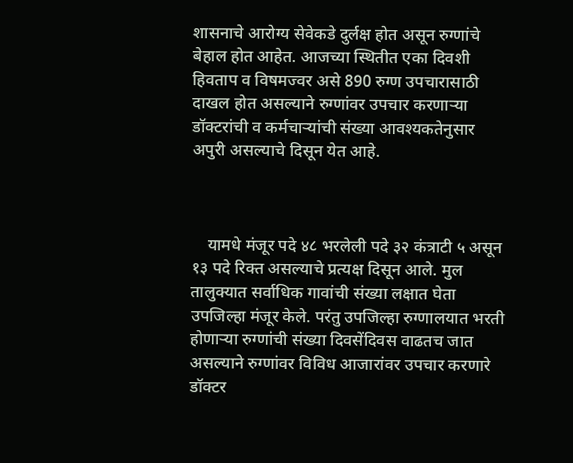शासनाचे आरोग्य सेवेकडे दुर्लक्ष होत असून रुग्णांचे बेहाल होत आहेत. आजच्या स्थितीत एका दिवशी हिवताप व विषमज्वर असे 890 रुग्ण उपचारासाठी दाखल होत असल्याने रुग्णांवर उपचार करणाऱ्या डॉक्टरांची व कर्मचाऱ्यांची संख्या आवश्यकतेनुसार अपुरी असल्याचे दिसून येत आहे.



    यामधे मंजूर पदे ४८ भरलेली पदे ३२ कंत्राटी ५ असून १३ पदे रिक्त असल्याचे प्रत्यक्ष दिसून आले. मुल तालुक्यात सर्वाधिक गावांची संख्या लक्षात घेता उपजिल्हा मंजूर केले. परंतु उपजिल्हा रुग्णालयात भरती होणाऱ्या रुग्णांची संख्या दिवसेंदिवस वाढतच जात असल्याने रुग्णांवर विविध आजारांवर उपचार करणारे डॉक्टर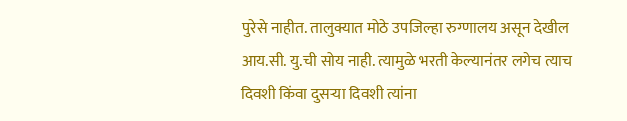पुरेसे नाहीत. तालुक्यात मोठे उपजिल्हा रुग्णालय असून देखील आय.सी. यु.ची सोय नाही. त्यामुळे भरती केल्यानंतर लगेच त्याच दिवशी किंवा दुसऱ्या दिवशी त्यांना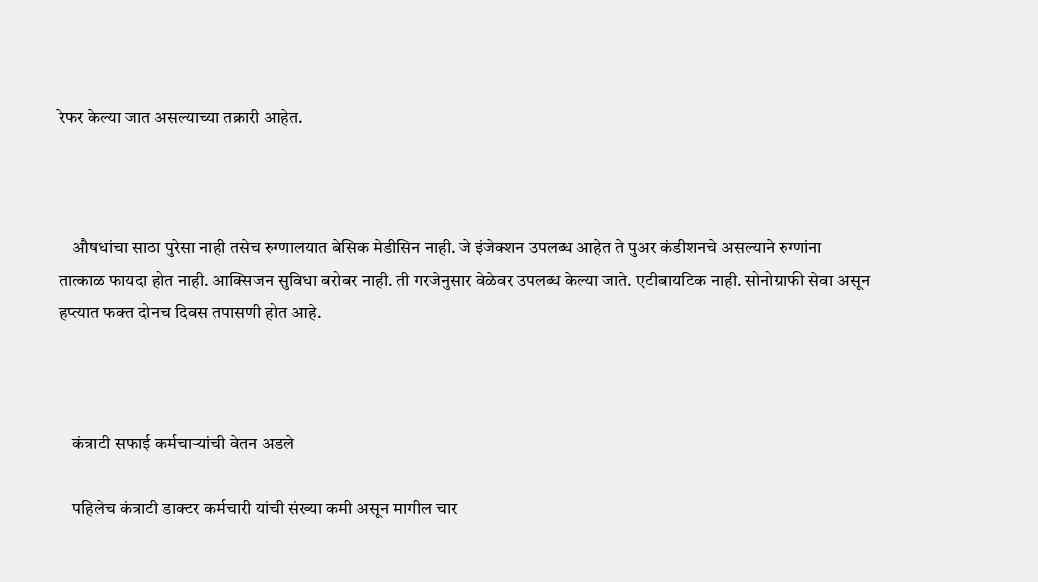रेफर केल्या जात असल्याच्या तक्रारी आहेत.



    औषधांचा साठा पुरेसा नाही तसेच रुग्णालयात बेसिक मेडीसिन नाही. जे इंजेक्शन उपलब्ध आहेत ते पुअर कंडीशनचे असल्याने रुग्णांना तात्काळ फायदा होत नाही. आक्सिजन सुविधा बरोबर नाही. ती गरजेनुसार वेळेवर उपलब्ध केल्या जाते. एटीबायटिक नाही. सोनोग्राफी सेवा असून हप्त्यात फक्त दोनच दिवस तपासणी होत आहे.



    कंत्राटी सफाई कर्मचाऱ्यांची वेतन अडले

    पहिलेच कंत्राटी डाक्टर कर्मचारी यांची संख्या कमी असून मागील चार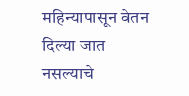महिन्यापासून वेतन दिल्या जात नसल्याचे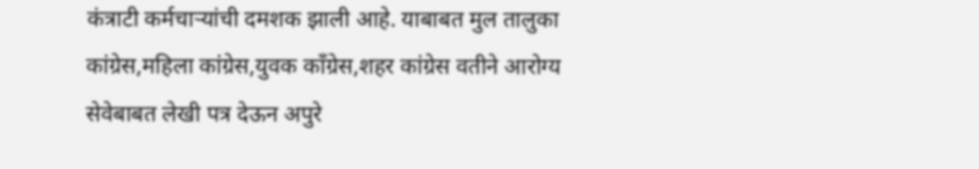कंत्राटी कर्मचाऱ्यांची दमशक झाली आहे. याबाबत मुल तालुका कांग्रेस,महिला कांग्रेस,युवक काँग्रेस,शहर कांग्रेस वतीने आरोग्य सेवेबाबत लेखी पत्र देऊन अपुरे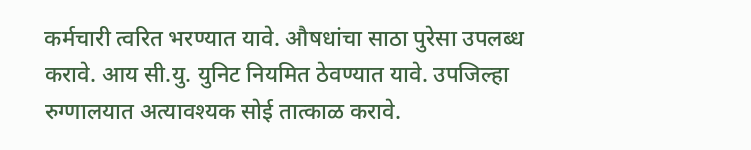कर्मचारी त्वरित भरण्यात यावे. औषधांचा साठा पुरेसा उपलब्ध करावे. आय सी.यु. युनिट नियमित ठेवण्यात यावे. उपजिल्हा रुग्णालयात अत्यावश्यक सोई तात्काळ करावे.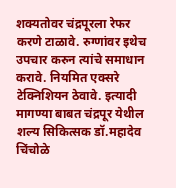शक्यतोवर चंद्रपूरला रेफर करणे टाळावे. रुग्णांवर इथेच उपचार करुन त्यांचे समाधान करावे. नियमित एक्सरे टेक्निशियन ठेवावे. इत्यादी मागण्या बाबत चंद्रपूर येथील शल्य सिकित्सक डॉ.महादेव चिंचोळे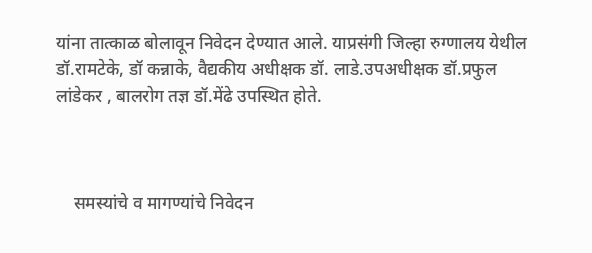यांना तात्काळ बोलावून निवेदन देण्यात आले. याप्रसंगी जिल्हा रुग्णालय येथील डॉ.रामटेके, डॉ कन्नाके, वैद्यकीय अधीक्षक डॉ. लाडे.उपअधीक्षक डॉ.प्रफुल लांडेकर , बालरोग तज्ञ डॉ.मेंढे उपस्थित होते.



    समस्यांचे व मागण्यांचे निवेदन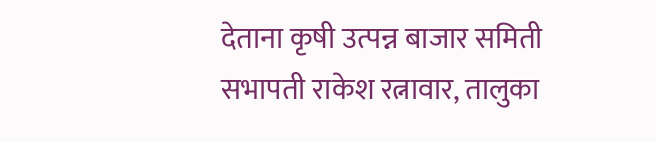देताना कृषी उत्पन्न बाजार समिती सभापती राकेश रत्नावार, तालुका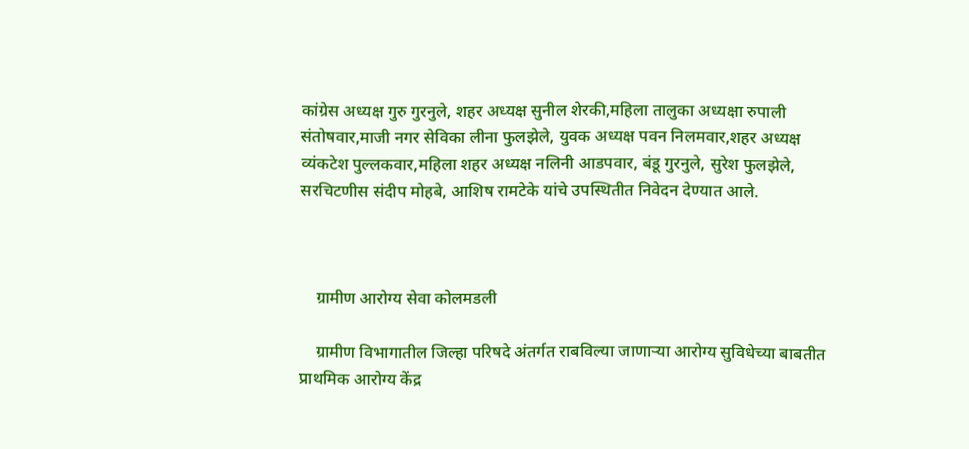कांग्रेस अध्यक्ष गुरु गुरनुले, शहर अध्यक्ष सुनील शेरकी,महिला तालुका अध्यक्षा रुपाली संतोषवार,माजी नगर सेविका लीना फुलझेले, युवक अध्यक्ष पवन निलमवार,शहर अध्यक्ष व्यंकटेश पुल्लकवार,महिला शहर अध्यक्ष नलिनी आडपवार, बंडू गुरनुले, सुरेश फुलझेले, सरचिटणीस संदीप मोहबे, आशिष रामटेके यांचे उपस्थितीत निवेदन देण्यात आले.



    ग्रामीण आरोग्य सेवा कोलमडली

    ग्रामीण विभागातील जिल्हा परिषदे अंतर्गत राबविल्या जाणाऱ्या आरोग्य सुविधेच्या बाबतीत प्राथमिक आरोग्य केंद्र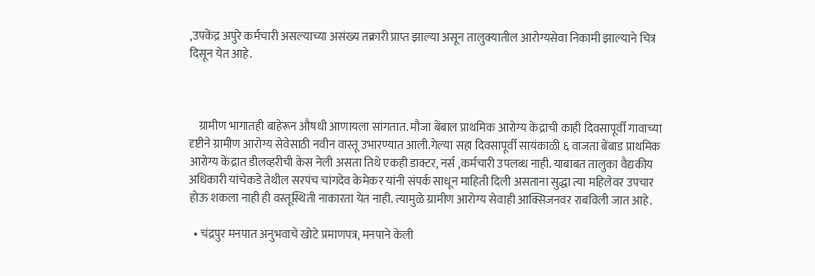,उपकेंद्र अपुरे कर्मचारी असल्याच्या असंख्य तक्रारी प्राप्त झाल्या असून तालुक्यातील आरोग्यसेवा निकामी झाल्याने चित्र दिसून येत आहे.



    ग्रामीण भागातही बाहेरून औषधी आणायला सांगतात. मौजा बेंबाल प्राथमिक आरोग्य केंद्राची काही दिवसापूर्वी गावाच्या दृष्टीने ग्रामीण आरोग्य सेवेसाठी नवीन वास्तू उभारण्यात आली.गेल्या सहा दिवसापूर्वी सायंकाळी ६ वाजता बेंबाड प्राथमिक आरोग्य केंद्रात डीलव्हरीची केस नेली असता तिथे एकही डाक्टर, नर्स ,कर्मचारी उपलब्ध नाही. याबाबत तालुका वैद्यकीय अधिकारी यांचेकडे तेथील सरपंच चांगदेव केमेकर यांनी संपर्क साधून माहिती दिली असताना सुद्धा त्या महिलेवर उपचार होऊ शकला नाही ही वस्तूस्थिती नाकारता येत नाही. त्यामुळे ग्रामीण आरोग्य सेवाही आक्सिजनवर राबविली जात आहे.

  • चंद्रपुर मनपात अनुभवाचे खोटे प्रमाणपत्र, मनपाने केली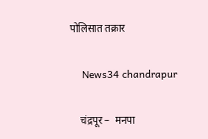पोलिसात तक्रार

    News34 chandrapur

    चंद्रपूर –  मनपा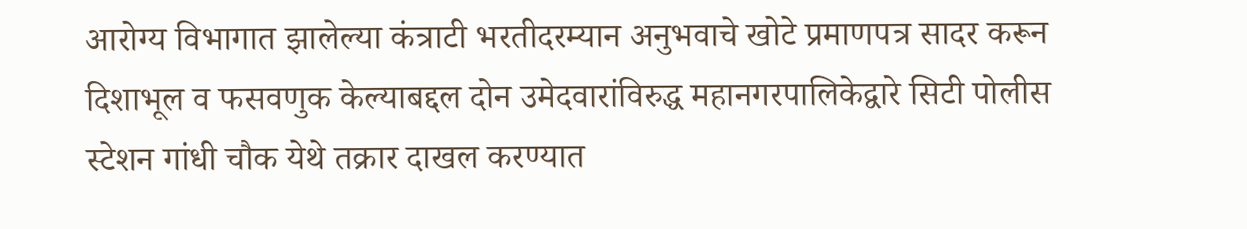आरोग्य विभागात झालेल्या कंत्राटी भरतीदरम्यान अनुभवाचे खोटे प्रमाणपत्र सादर करून दिशाभूल व फसवणुक केल्याबद्दल दोन उमेदवारांविरुद्ध महानगरपालिकेद्वारे सिटी पोलीस स्टेशन गांधी चौक येथे तक्रार दाखल करण्यात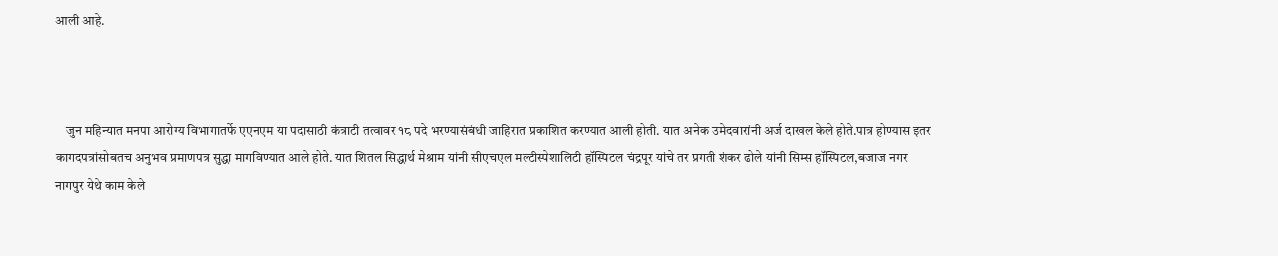आली आहे.



    जुन महिन्यात मनपा आरोग्य विभागातर्फे एएनएम या पदासाठी कंत्राटी तत्वावर १८ पदे भरण्यासंबंधी जाहिरात प्रकाशित करण्यात आली होती. यात अनेक उमेदवारांनी अर्ज दाखल केले होते.पात्र होण्यास इतर कागदपत्रांसोबतच अनुभव प्रमाणपत्र सुद्धा मागविण्यात आले होते. यात शितल सिद्धार्थ मेश्राम यांनी सीएचएल मल्टीस्पेशालिटी हॉस्पिटल चंद्रपूर यांचे तर प्रगती शंकर ढोले यांनी सिम्स हॉस्पिटल,बजाज नगर नागपुर येथे काम केले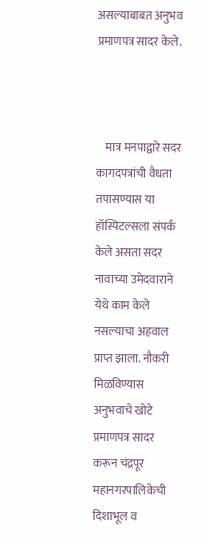असल्याबाबत अनुभव प्रमाणपत्र सादर केले.



    मात्र मनपाद्वारे सदर कागदपत्रांची वैधता तपासण्यास या हॉस्पिटल्सला संपर्क केले असता सदर नावाच्या उमेदवाराने येथे काम केले नसल्याचा अहवाल प्राप्त झाला. नौकरी मिळविण्यास अनुभवाचे खोटे प्रमाणपत्र सादर करून चंद्रपूर महानगरपालिकेची दिशाभूल व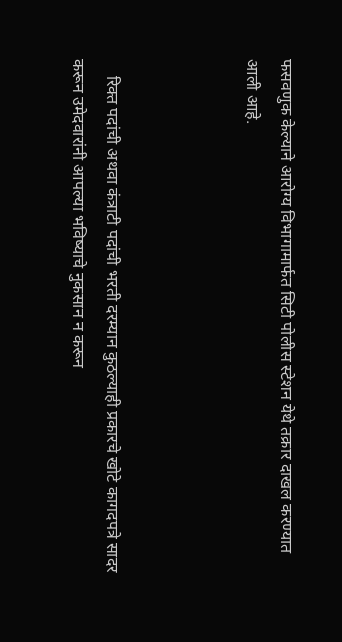फसवणुक केल्याने आरोग्य विभागामार्फत सिटी पोलीस स्टेशन येथे तक्रार दाखल करण्यात आली आहे.



    रिक्त पदांची अथवा कंत्राटी पदांची भरती दरम्यान कुठल्याही प्रकारचे खोटे कागदपत्रे सादर करून उमेदवारांनी आपल्या भविष्याचे नुकसान न करून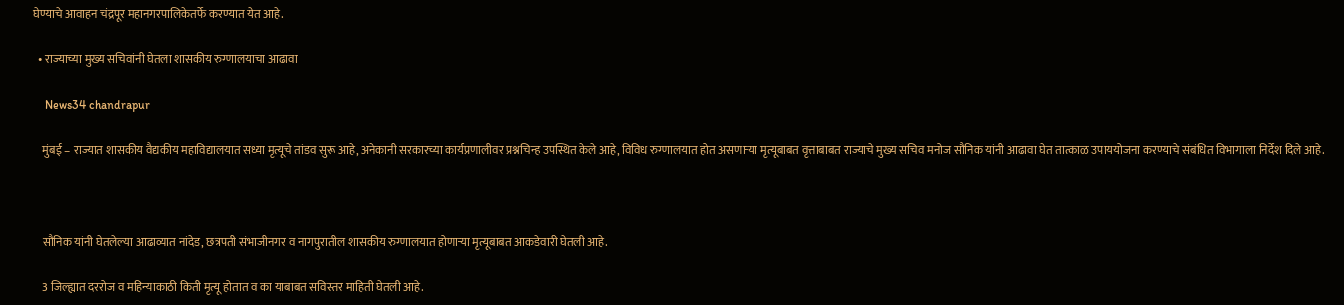घेण्याचे आवाहन चंद्रपूर महानगरपालिकेतर्फे करण्यात येत आहे.

  • राज्याच्या मुख्य सचिवांनी घेतला शासकीय रुग्णालयाचा आढावा

    News34 chandrapur

    मुंबई – राज्यात शासकीय वैद्यकीय महाविद्यालयात सध्या मृत्यूचे तांडव सुरू आहे, अनेकानी सरकारच्या कार्यप्रणालीवर प्रश्नचिन्ह उपस्थित केले आहे, विविध रुग्णालयात होत असणाऱ्या मृत्यूबाबत वृत्ताबाबत राज्याचे मुख्य सचिव मनोज सौनिक यांनी आढावा घेत तात्काळ उपाययोजना करण्याचे संबंधित विभागाला निर्देश दिले आहे.



    सौनिक यांनी घेतलेल्या आढाव्यात नांदेड, छत्रपती संभाजीनगर व नागपुरातील शासकीय रुग्णालयात होणाऱ्या मृत्यूबाबत आकडेवारी घेतली आहे.

    3 जिल्ह्यात दररोज व महिन्याकाठी किती मृत्यू होतात व का याबाबत सविस्तर माहिती घेतली आहे.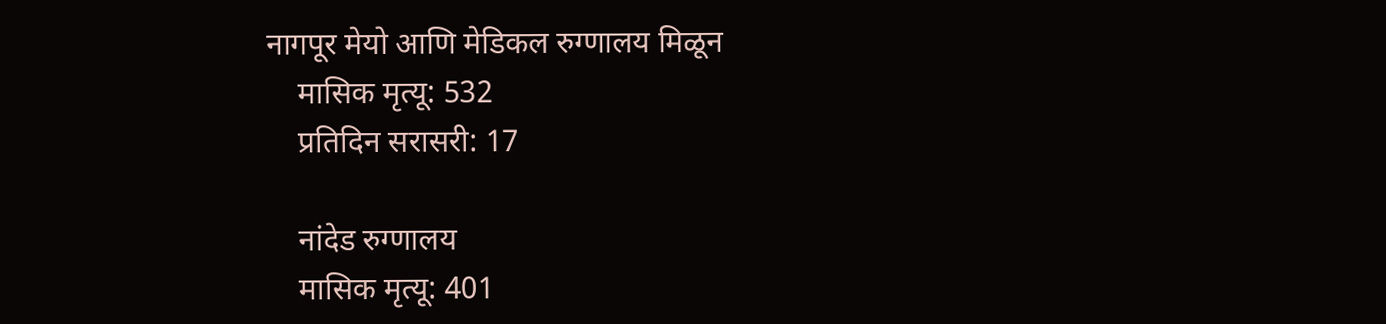नागपूर मेयो आणि मेडिकल रुग्णालय मिळून
    मासिक मृत्यू: 532
    प्रतिदिन सरासरी: 17

    नांदेड रुग्णालय
    मासिक मृत्यू: 401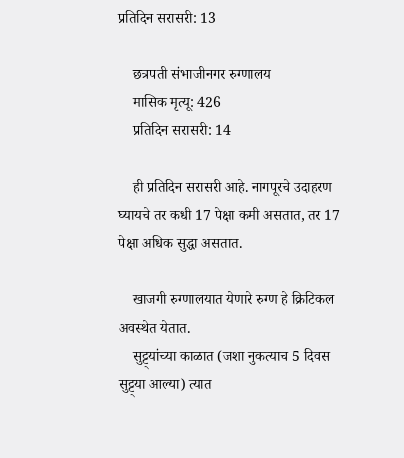प्रतिदिन सरासरी: 13

    छत्रपती संभाजीनगर रुग्णालय
    मासिक मृत्यू: 426
    प्रतिदिन सरासरी: 14

    ही प्रतिदिन सरासरी आहे. नागपूरचे उदाहरण घ्यायचे तर कधी 17 पेक्षा कमी असतात, तर 17 पेक्षा अधिक सुद्धा असतात.

    खाजगी रुग्णालयात येणारे रुग्ण हे क्रिटिकल अवस्थेत येतात.
    सुट्ट्यांच्या काळात (जशा नुकत्याच 5 दिवस सुट्ट्या आल्या) त्यात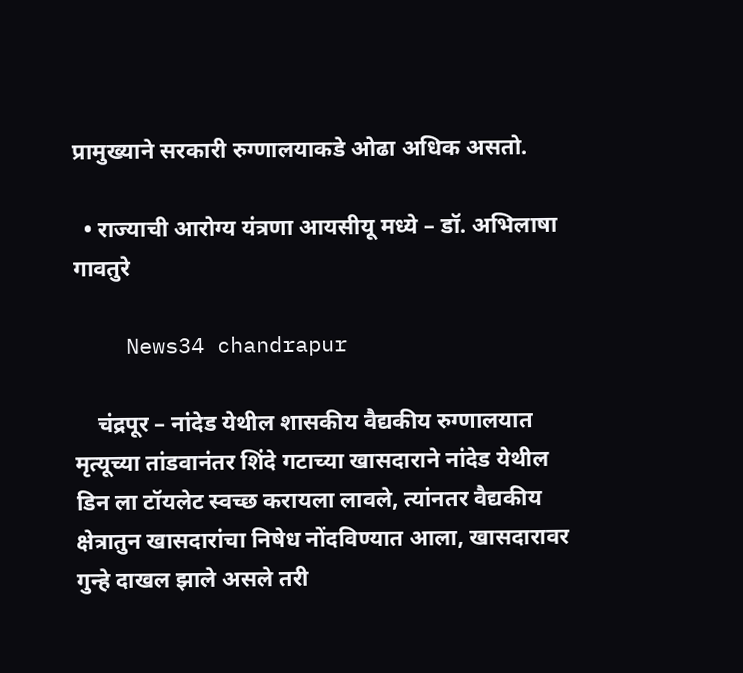प्रामुख्याने सरकारी रुग्णालयाकडे ओढा अधिक असतो.

  • राज्याची आरोग्य यंत्रणा आयसीयू मध्ये – डॉ. अभिलाषा गावतुरे

    News34 chandrapur

    चंद्रपूर – नांदेड येथील शासकीय वैद्यकीय रुग्णालयात मृत्यूच्या तांडवानंतर शिंदे गटाच्या खासदाराने नांदेड येथील डिन ला टॉयलेट स्वच्छ करायला लावले, त्यांनतर वैद्यकीय क्षेत्रातुन खासदारांचा निषेध नोंदविण्यात आला, खासदारावर गुन्हे दाखल झाले असले तरी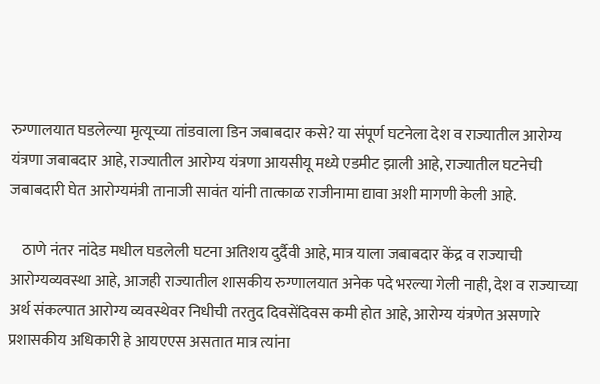रुग्णालयात घडलेल्या मृत्यूच्या तांडवाला डिन जबाबदार कसे? या संपूर्ण घटनेला देश व राज्यातील आरोग्य यंत्रणा जबाबदार आहे, राज्यातील आरोग्य यंत्रणा आयसीयू मध्ये एडमीट झाली आहे, राज्यातील घटनेची जबाबदारी घेत आरोग्यमंत्री तानाजी सावंत यांनी तात्काळ राजीनामा द्यावा अशी मागणी केली आहे.

    ठाणे नंतर नांदेड मधील घडलेली घटना अतिशय दुर्दैवी आहे, मात्र याला जबाबदार केंद्र व राज्याची आरोग्यव्यवस्था आहे, आजही राज्यातील शासकीय रुग्णालयात अनेक पदे भरल्या गेली नाही, देश व राज्याच्या अर्थ संकल्पात आरोग्य व्यवस्थेवर निधीची तरतुद दिवसेंदिवस कमी होत आहे, आरोग्य यंत्रणेत असणारे प्रशासकीय अधिकारी हे आयएएस असतात मात्र त्यांना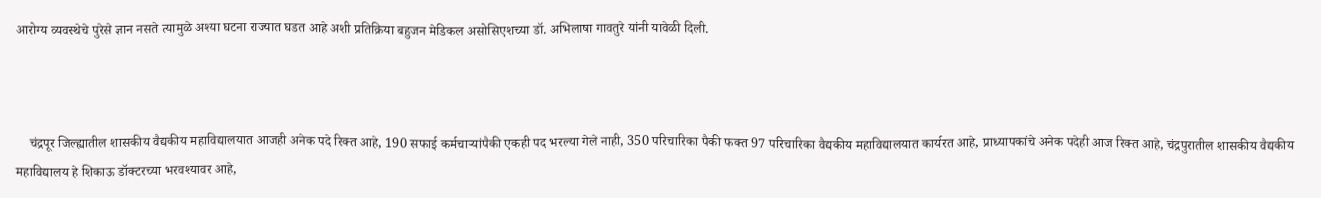आरोग्य व्यवस्थेचे पुरेसे ज्ञान नसते त्यामुळे अश्या घटना राज्यात घडत आहे अशी प्रतिक्रिया बहुजन मेडिकल असोसिएशच्या डॉ. अभिलाषा गावतुरे यांनी यावेळी दिली.



    चंद्रपूर जिल्ह्यातील शासकीय वैद्यकीय महाविद्यालयात आजही अनेक पदे रिक्त आहे, 190 सफाई कर्मचाऱ्यांपैकी एकही पद भरल्या गेले नाही, 350 परिचारिका पैकी फक्त 97 परिचारिका वैद्यकीय महाविद्यालयात कार्यरत आहे, प्राध्यापकांचे अनेक पदेही आज रिक्त आहे, चंद्रपुरातील शासकीय वैद्यकीय महाविद्यालय हे शिकाऊ डॉक्टरच्या भरवश्यावर आहे,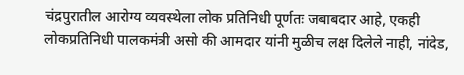चंद्रपुरातील आरोग्य व्यवस्थेला लोक प्रतिनिधी पूर्णतः जबाबदार आहे, एकही लोकप्रतिनिधी पालकमंत्री असो की आमदार यांनी मुळीच लक्ष दिलेले नाही, नांदेड,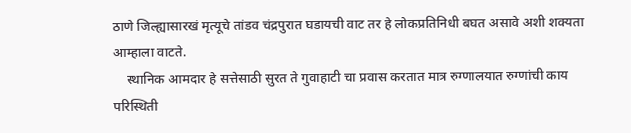ठाणे जिल्ह्यासारखं मृत्यूचे तांडव चंद्रपुरात घडायची वाट तर हे लोकप्रतिनिधी बघत असावे अशी शक्यता आम्हाला वाटते.
    स्थानिक आमदार हे सत्तेसाठी सुरत ते गुवाहाटी चा प्रवास करतात मात्र रुग्णालयात रुग्णांची काय परिस्थिती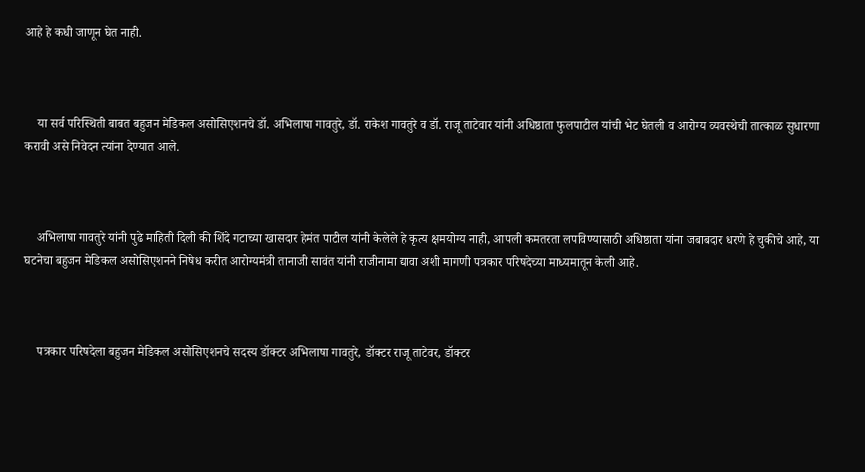आहे हे कधी जाणून घेत नाही.



    या सर्व परिस्थिती बाबत बहुजन मेडिकल असोसिएशनचे डॉ. अभिलाषा गावतुरे, डॉ. राकेश गावतुरे व डॉ. राजू ताटेवार यांनी अधिष्ठाता फुलपाटील यांची भेट घेतली व आरोग्य व्यवस्थेची तात्काळ सुधारणा करावी असे निवेदन त्यांना देण्यात आले.



    अभिलाषा गावतुरे यांनी पुढे माहिती दिली की शिंदे गटाच्या खासदार हेमंत पाटील यांनी केलेले हे कृत्य क्षमयोग्य नाही, आपली कमतरता लपविण्यासाठी अधिष्ठाता यांना जबाबदार धरणे हे चुकीचे आहे, या घटनेचा बहुजन मेडिकल असोसिएशनने निषेध करीत आरोग्यमंत्री तानाजी सावंत यांनी राजीनामा द्यावा अशी मागणी पत्रकार परिषदेच्या माध्यमातून केली आहे.



    पत्रकार परिषदेला बहुजन मेडिकल असोसिएशनचे सदस्य डॉक्टर अभिलाषा गावतुरे, डॉक्टर राजू ताटेवर, डॉक्टर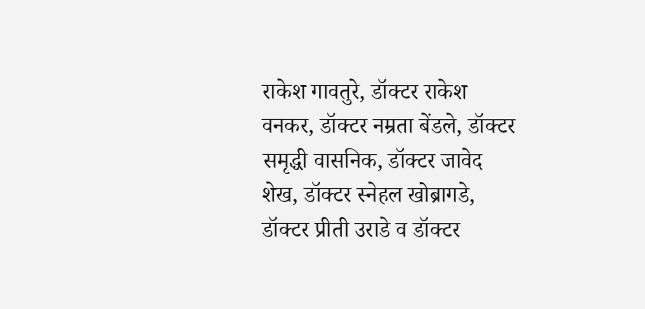राकेश गावतुरे, डॉक्टर राकेश वनकर, डॉक्टर नम्रता बेंडले, डॉक्टर समृद्धी वासनिक, डॉक्टर जावेद शेख, डॉक्टर स्नेहल खोब्रागडे, डॉक्टर प्रीती उराडे व डॉक्टर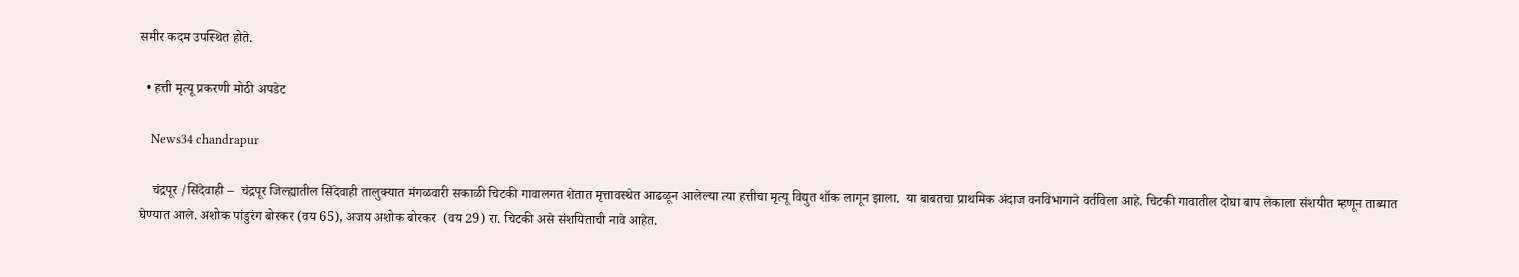समीर कदम उपस्थित होते.

  • हत्ती मृत्यू प्रकरणी मोठी अपडेट

    News34 chandrapur

    चंद्रपूर /सिंदेवाही –  चंद्रपूर जिल्ह्यातील सिंदेवाही तालुक्यात मंगळवारी सकाळी चिटकी गावालगत शेतात मृत्तावस्थेत आढळून आलेल्या त्या हत्तीचा मृत्यू विद्युत शॉक लागून झाला.  या बाबतचा प्राथमिक अंदाज वनविभागाने वर्तविला आहे. चिटकी गावातील दोघा बाप लेकाला संशयीत म्हणून ताब्यात घेण्यात आले. अशोक पांडुरंग बोरकर (वय 65), अजय अशोक बोरकर  (वय 29) रा. चिटकी असे संशयिताची नावे आहेत.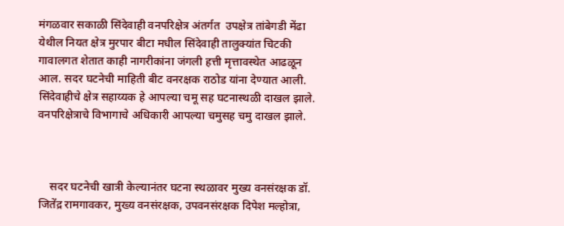मंगळवार सकाळी सिंदेवाही वनपरिक्षेत्र अंतर्गत  उपक्षेत्र तांबेगडी मेंढा येथील नियत क्षेत्र मुरपार बीटा मधील सिंदेवाही तालुक्यांत चिटकी गावालगत शेतात काही नागरीकांना जंगली हत्ती मृत्तावस्थेत आढळून आल. सदर घटनेची माहिती बीट वनरक्षक राठोड यांना देण्यात आली. सिंदेवाहीचे क्षेत्र सहाय्यक हे आपल्या चमू सह घटनास्थळी दाखल झाले. वनपरिक्षेत्राचे विभागाचे अधिकारी आपल्या चमुसह चमु दाखल झाले.



    सदर घटनेची खात्री केल्यानंतर घटना स्थळावर मुख्य वनसंरक्षक डॉ. जितेंद्र रामगावकर, मुख्य वनसंरक्षक, उपवनसंरक्षक दिपेश मल्होत्रा,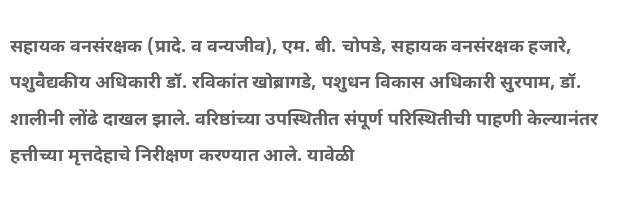सहायक वनसंरक्षक (प्रादे. व वन्यजीव), एम. बी. चोपडे, सहायक वनसंरक्षक हजारे, पशुवैद्यकीय अधिकारी डॉ. रविकांत खोब्रागडे, पशुधन विकास अधिकारी सुरपाम, डॉ. शालीनी लोंढे दाखल झाले. वरिष्ठांच्या उपस्थितीत संपूर्ण परिस्थितीची पाहणी केल्यानंतर हत्तीच्या मृत्तदेहाचे निरीक्षण करण्यात आले. यावेळी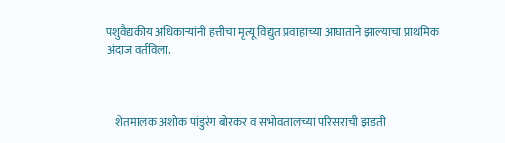पशुवैद्यकीय अधिकाऱ्यांनी हत्तीचा मृत्यू विद्युत प्रवाहाच्या आघाताने झाल्याचा प्राथमिक अंदाज वर्तविला.



    शेतमालक अशोक पांडुरंग बोरकर व सभोवतालच्या परिसराची झडती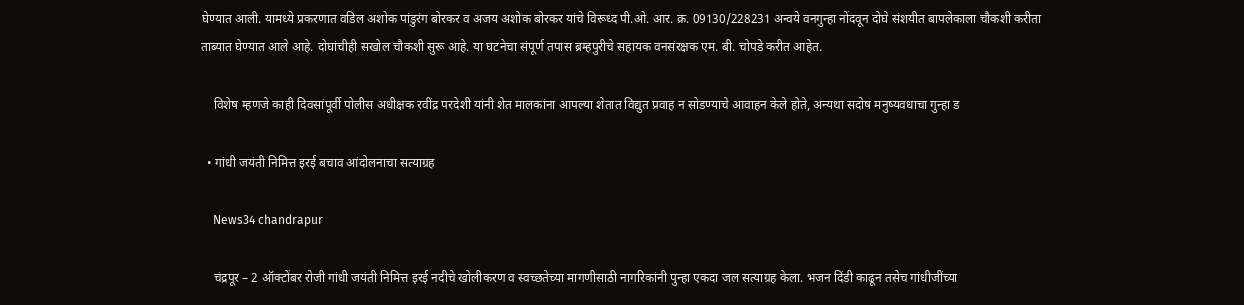घेण्यात आली. यामध्ये प्रकरणात वडिल अशोक पांडुरंग बोरकर व अजय अशोक बोरकर यांचे विरूध्द पी.ओ. आर. क्र. 09130/228231 अन्वये वनगुन्हा नोंदवून दोघे संशयीत बापलेकाला चौकशी करीता ताब्यात घेण्यात आले आहे. दोघांचीही सखोल चौकशी सुरू आहे. या घटनेचा संपूर्ण तपास ब्रम्हपुरीचे सहायक वनसंरक्षक एम. बी. चोपडे करीत आहेत.

    विशेष म्हणजे काही दिवसांपूर्वी पोलीस अधीक्षक रवींद्र परदेशी यांनी शेत मालकांना आपल्या शेतात विद्युत प्रवाह न सोडण्याचे आवाहन केले होते, अन्यथा सदोष मनुष्यवधाचा गुन्हा ड

  • गांधी जयंती निमित्त इरई बचाव आंदोलनाचा सत्याग्रह

    News34 chandrapur

    चंद्रपूर – 2 ऑक्टोंबर रोजी गांधी जयंती निमित्त इरई नदीचे खोलीकरण व स्वच्छतेच्या मागणीसाठी नागरिकांनी पुन्हा एकदा जल सत्याग्रह केला. भजन दिंडी काढून तसेच गांधीजींच्या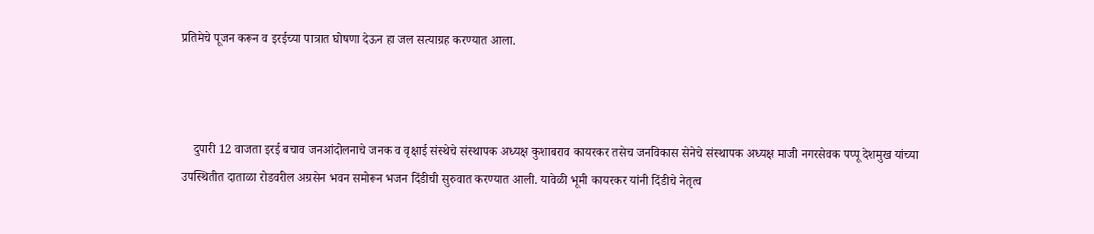प्रतिमेचे पूजन करून व इरईच्या पात्रात घोषणा देऊन हा जल सत्याग्रह करण्यात आला.



    दुपारी 12 वाजता इरई बचाव जनआंदोलनाचे जनक व वृक्षाई संस्थेचे संस्थापक अध्यक्ष कुशाबराव कायरकर तसेच जनविकास सेनेचे संस्थापक अध्यक्ष माजी नगरसेवक पप्पू देशमुख यांच्या उपस्थितीत दाताळा रोडवरील अग्रसेन भवन समोरून भजन दिंडीची सुरुवात करण्यात आली. यावेळी भूमी कायरकर यांनी दिंडीचे नेतृत्व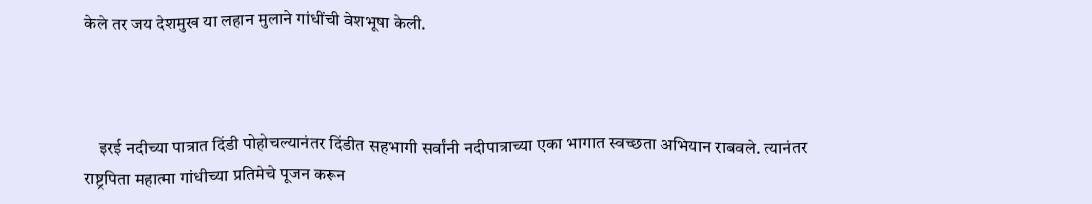केले तर जय देशमुख या लहान मुलाने गांधींची वेशभूषा केली.



    इरई नदीच्या पात्रात दिंडी पोहोचल्यानंतर दिंडीत सहभागी सर्वांनी नदीपात्राच्या एका भागात स्वच्छता अभियान राबवले. त्यानंतर राष्ट्रपिता महात्मा गांधीच्या प्रतिमेचे पूजन करून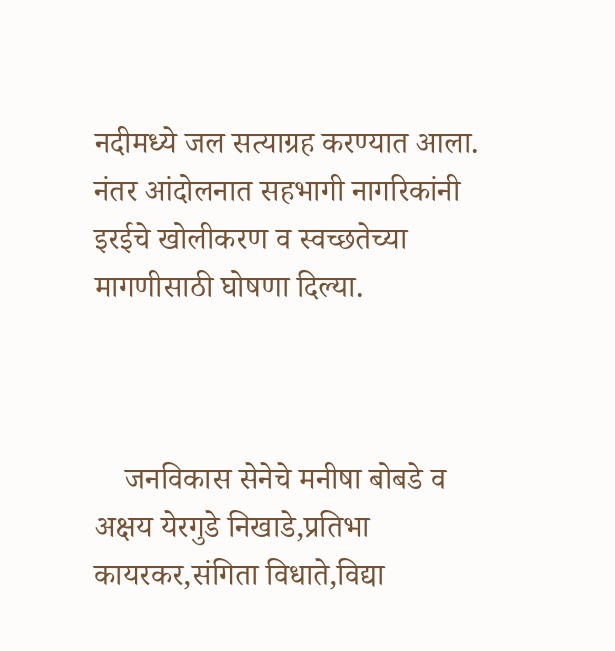नदीमध्ये जल सत्याग्रह करण्यात आला. नंतर आंदोलनात सहभागी नागरिकांनी इरईचे खोलीकरण व स्वच्छतेच्या मागणीसाठी घोषणा दिल्या.



    जनविकास सेनेचे मनीषा बोबडे व अक्षय येरगुडे निखाडे,प्रतिभा कायरकर,संगिता विधाते,विद्या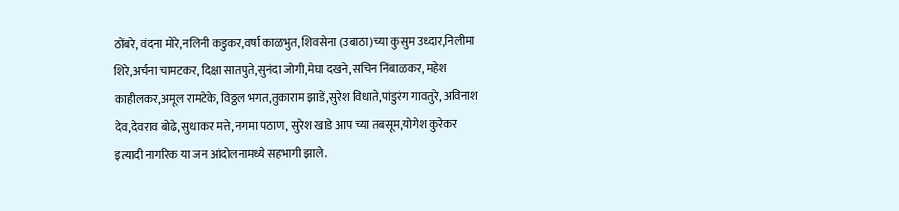ठोंबरे, वंदना मोरे,नलिनी कडुकर,वर्षा काळभुत, शिवसेना (उबाठा)च्या कुसुम उध्दार,निलीमा शिरे,अर्चना चामटकर, दिक्षा सातपुते,सुनंदा जोगी,मेघा दखने,सचिन निंबाळकर, महेश काहीलकर,अमूल रामटेके, विठ्ठल भगत,तुकाराम झाडें,सुरेश विधाते,पांडुरंग गावतुरे, अविनाश देव,देवराव बोढे, सुधाकर मत्ते,नगमा पठाण, सुरेश खाडे आप च्या तबसूम,योगेश कुरेकर इत्यादी नागरिक या जन आंदोलनामध्ये सहभागी झाले.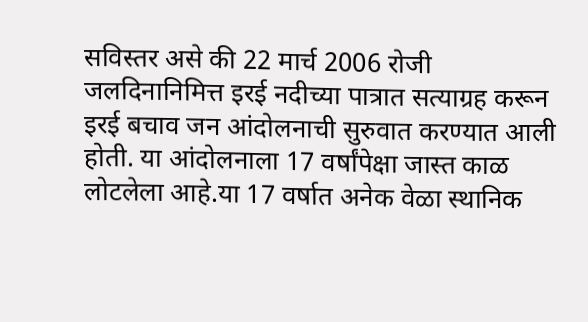सविस्तर असे की 22 मार्च 2006 रोजी जलदिनानिमित्त इरई नदीच्या पात्रात सत्याग्रह करून इरई बचाव जन आंदोलनाची सुरुवात करण्यात आली होती. या आंदोलनाला 17 वर्षांपेक्षा जास्त काळ लोटलेला आहे.या 17 वर्षात अनेक वेळा स्थानिक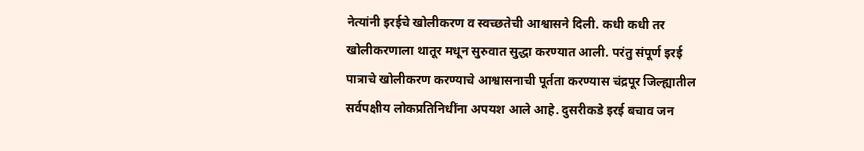नेत्यांनी इरईचे खोलीकरण व स्वच्छतेची आश्वासने दिली. कधी कधी तर खोलीकरणाला थातूर मधून सुरुवात सुद्धा करण्यात आली. परंतु संपूर्ण इरई पात्राचे खोलीकरण करण्याचे आश्वासनाची पूर्तता करण्यास चंद्रपूर जिल्ह्यातील सर्वपक्षीय लोकप्रतिनिधींना अपयश आले आहे. दुसरीकडे इरई बचाव जन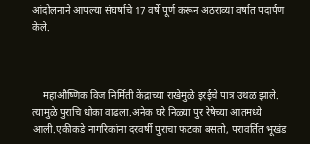आंदोलनाने आपल्या संघर्षाचे 17 वर्षे पूर्ण करून अठराव्या वर्षात पदार्पण केले.



    महाऔष्णिक विज निर्मिती केंद्राच्या राखेमुळे इरईचे पात्र उथळ झाले. त्यामुळे पुराचि धोका वाढला.अनेक घरे निळ्या पुर रेषेच्या आतमध्ये आली.एकीकडे नागरिकांना दरवर्षी पुराचा फटका बसतो, परावर्तित भूखंड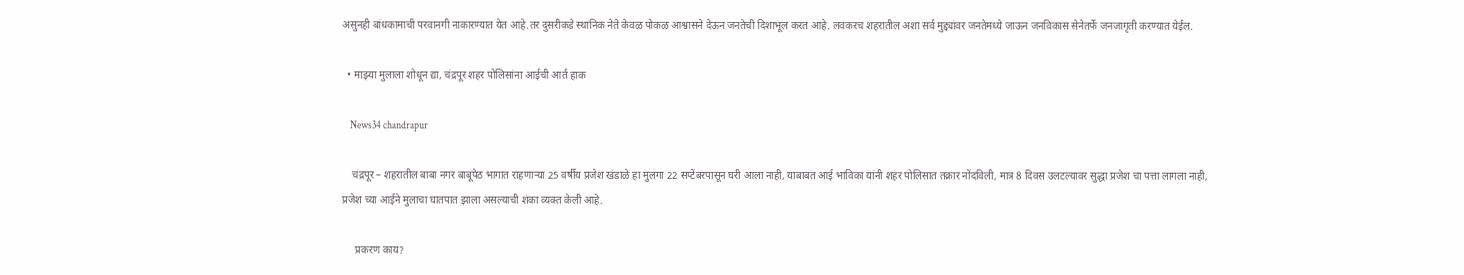असुनही बांधकामाची परवानगी नाकारण्यात येत आहे.तर दुसरीकडे स्थानिक नेते केवळ पोकळ आश्वासने देऊन जनतेची दिशाभूल करत आहे. लवकरच शहरातील अशा सर्व मुद्द्यांवर जनतेमध्ये जाऊन जनविकास सेनेतर्फे जनजागृती करण्यात येईल.

  • माझ्या मुलाला शोधून द्या, चंद्रपूर शहर पोलिसांना आईची आर्त हाक

    News34 chandrapur

    चंद्रपूर – शहरातील बाबा नगर बाबूपेठ भागात राहणाऱ्या 25 वर्षीय प्रजेश खंडाळे हा मुलगा 22 सप्टेंबरपासून घरी आला नाही, याबाबत आई भाविका यांनी शहर पोलिसात तक्रार नोंदविली, मात्र 8 दिवस उलटल्यावर सुद्धा प्रजेश चा पत्ता लागला नाही, प्रजेश च्या आईने मुलाचा घातपात झाला असल्याची शंका व्यक्त केली आहे.

     प्रकरण काय?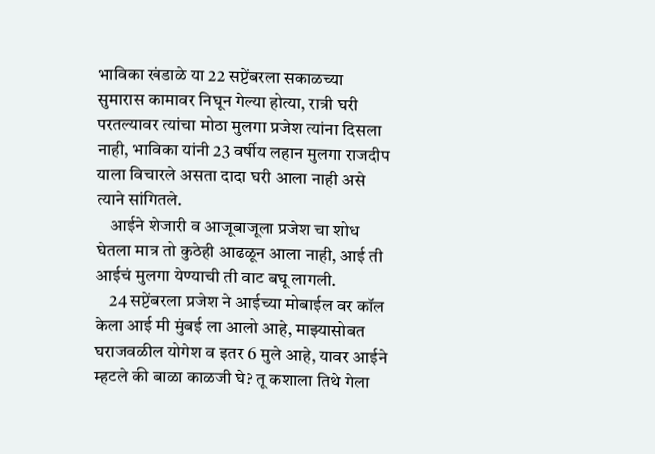भाविका खंडाळे या 22 सप्टेंबरला सकाळच्या सुमारास कामावर निघून गेल्या होत्या, रात्री घरी परतल्यावर त्यांचा मोठा मुलगा प्रजेश त्यांना दिसला नाही, भाविका यांनी 23 वर्षीय लहान मुलगा राजदीप याला विचारले असता दादा घरी आला नाही असे त्याने सांगितले.
    आईने शेजारी व आजूबाजूला प्रजेश चा शोध घेतला मात्र तो कुठेही आढळून आला नाही, आई ती आईचं मुलगा येण्याची ती वाट बघू लागली.
    24 सप्टेंबरला प्रजेश ने आईच्या मोबाईल वर कॉल केला आई मी मुंबई ला आलो आहे, माझ्यासोबत घराजवळील योगेश व इतर 6 मुले आहे, यावर आईने म्हटले की बाळा काळजी घे? तू कशाला तिथे गेला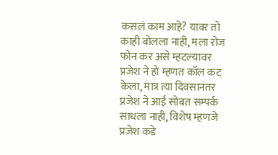कसलं काम आहे? यावर तो काही बोलला नाही, मला रोज फोन कर असे म्हटल्यावर प्रजेश ने हो म्हणत कॉल कट केला, मात्र त्या दिवसानंतर प्रजेश ने आई सोबत सम्पर्क साधला नाही, विशेष म्हणजे प्रजेश कडे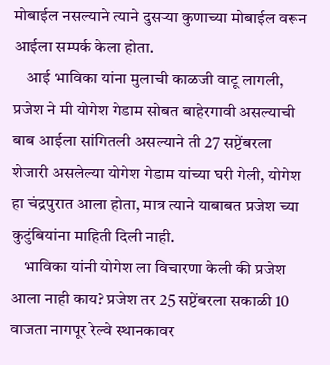मोबाईल नसल्याने त्याने दुसऱ्या कुणाच्या मोबाईल वरून आईला सम्पर्क केला होता.
    आई भाविका यांना मुलाची काळजी वाटू लागली, प्रजेश ने मी योगेश गेडाम सोबत बाहेरगावी असल्याची बाब आईला सांगितली असल्याने ती 27 सप्टेंबरला शेजारी असलेल्या योगेश गेडाम यांच्या घरी गेली, योगेश हा चंद्रपुरात आला होता, मात्र त्याने याबाबत प्रजेश च्या कुटुंबियांना माहिती दिली नाही.
    भाविका यांनी योगेश ला विचारणा केली की प्रजेश आला नाही काय? प्रजेश तर 25 सप्टेंबरला सकाळी 10 वाजता नागपूर रेल्वे स्थानकावर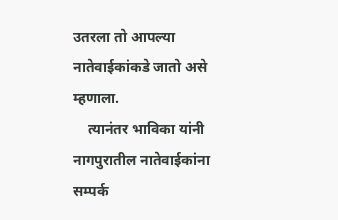उतरला तो आपल्या नातेवाईकांकडे जातो असे म्हणाला.
    त्यानंतर भाविका यांनी नागपुरातील नातेवाईकांना सम्पर्क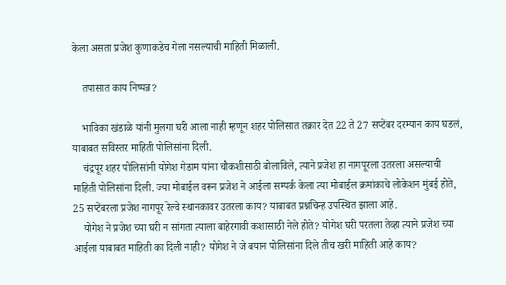केला असता प्रजेश कुणाकडेच गेला नसल्याची माहिती मिळाली.

    तपासात काय निष्पन्न?

    भाविका खंडाळे यांनी मुलगा घरी आला नाही म्हणून शहर पोलिसात तक्रार देत 22 ते 27 सप्टेंबर दरम्यान काय घडलं, याबाबत सविस्तर माहिती पोलिसांना दिली.
    चंद्रपूर शहर पोलिसांनी योगेश गेडाम यांना चौकशीसाठी बोलाविले, त्याने प्रजेश हा नागपूरला उतरला असल्याची माहिती पोलिसांना दिली. ज्या मोबाईल वरून प्रजेश ने आईला सम्पर्क केला त्या मोबाईल क्रमांकाचे लोकेशन मुंबई होते, 25 सप्टेंबरला प्रजेश नागपूर रेल्वे स्थानकावर उतरला काय? याबाबत प्रश्नचिन्ह उपस्थित झाला आहे.
    योगेश ने प्रजेश च्या घरी न सांगता त्याला बाहेरगावी कशासाठी नेले होते? योगेश घरी परतला तेव्हा त्याने प्रजेश च्या आईला याबाबत माहिती का दिली नाही? योगेश ने जे बयान पोलिसांना दिले तीच खरी माहिती आहे काय?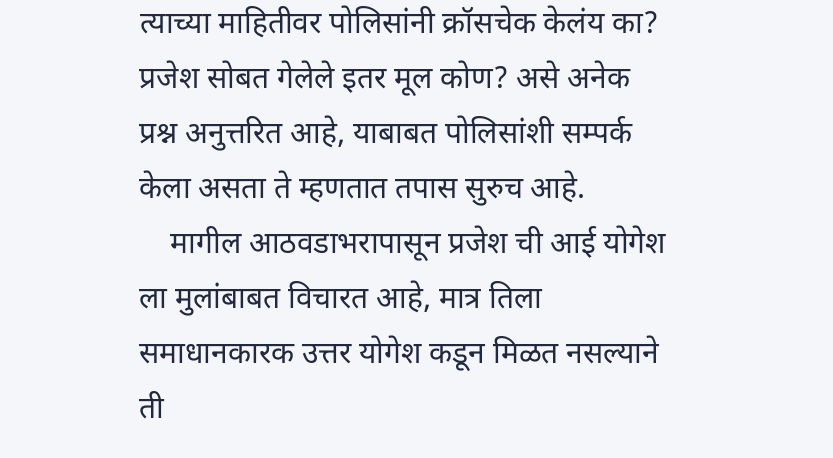त्याच्या माहितीवर पोलिसांनी क्रॉसचेक केलंय का? प्रजेश सोबत गेलेले इतर मूल कोण? असे अनेक प्रश्न अनुत्तरित आहे, याबाबत पोलिसांशी सम्पर्क केला असता ते म्हणतात तपास सुरुच आहे.
    मागील आठवडाभरापासून प्रजेश ची आई योगेश ला मुलांबाबत विचारत आहे, मात्र तिला समाधानकारक उत्तर योगेश कडून मिळत नसल्याने ती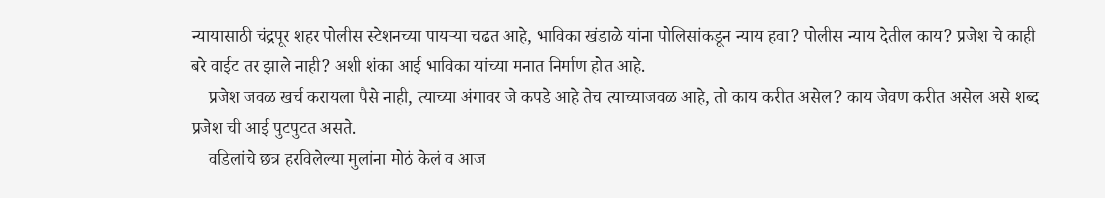न्यायासाठी चंद्रपूर शहर पोलीस स्टेशनच्या पायऱ्या चढत आहे, भाविका खंडाळे यांना पोलिसांकडून न्याय हवा? पोलीस न्याय देतील काय? प्रजेश चे काही बरे वाईट तर झाले नाही? अशी शंका आई भाविका यांच्या मनात निर्माण होत आहे.
    प्रजेश जवळ खर्च करायला पैसे नाही, त्याच्या अंगावर जे कपडे आहे तेच त्याच्याजवळ आहे, तो काय करीत असेल? काय जेवण करीत असेल असे शब्द प्रजेश ची आई पुटपुटत असते.
    वडिलांचे छत्र हरविलेल्या मुलांना मोठं केलं व आज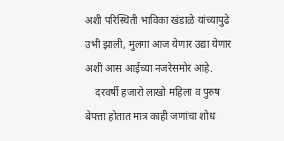अशी परिस्थिती भाविका खंडाळे यांच्यापुढे उभी झाली, मुलगा आज येणार उद्या येणार अशी आस आईच्या नजरेसमोर आहे.
    दरवर्षी हजारो लाखो महिला व पुरुष बेपत्ता होतात मात्र काही जणांचा शोध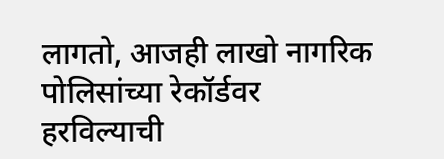लागतो, आजही लाखो नागरिक पोलिसांच्या रेकॉर्डवर हरविल्याची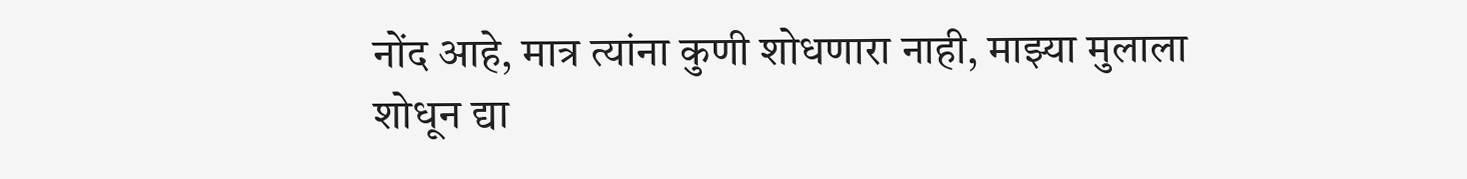नोंद आहे, मात्र त्यांना कुणी शोधणारा नाही, माझ्या मुलाला शोधून द्या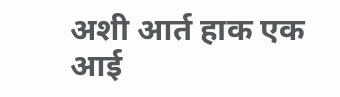अशी आर्त हाक एक आई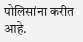पोलिसांना करीत आहे.